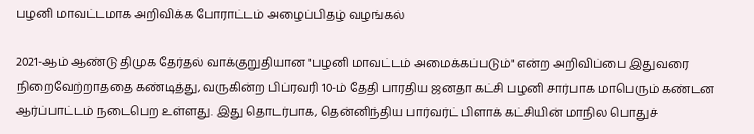பழனி மாவட்டமாக அறிவிக்க போராட்டம் அழைப்பிதழ் வழங்கல்

2021-ஆம் ஆண்டு திமுக தேர்தல் வாக்குறுதியான "பழனி மாவட்டம் அமைக்கப்படும்" என்ற அறிவிப்பை இதுவரை நிறைவேற்றாததை கண்டித்து, வருகின்ற பிப்ரவரி 10-ம் தேதி பாரதிய ஜனதா கட்சி பழனி சார்பாக மாபெரும் கண்டன ஆர்ப்பாட்டம் நடைபெற உள்ளது. இது தொடர்பாக, தென்னிந்திய பார்வர்ட் பிளாக் கட்சியின் மாநில பொதுச்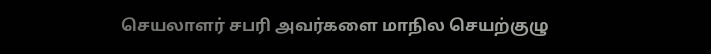செயலாளர் சபரி அவர்களை மாநில செயற்குழு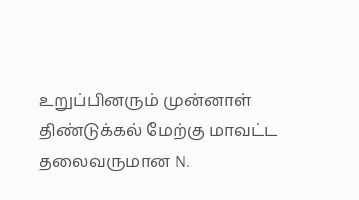உறுப்பினரும் முன்னாள் திண்டுக்கல் மேற்கு மாவட்ட தலைவருமான N.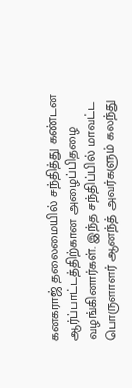கனகராஜ் தலைமையில் சந்தித்து கண்டன ஆர்ப்பாட்டத்திற்கான அழைப்பிதழை வழங்கினார்கள். இந்த சந்திப்பில் மாவட்ட பொருளாளர் ஆனந்த் அவர்களும் கலந்து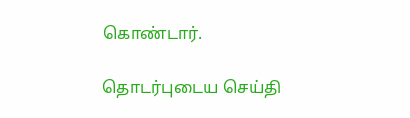கொண்டார்.

தொடர்புடைய செய்தி